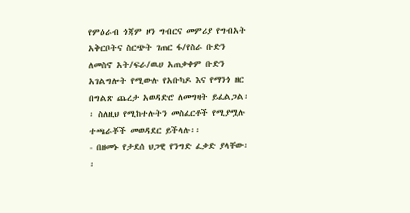የምዕራብ ጎጃም ዞን ግብርና መምሪያ የግብአት አቅርቦትና ስርጭት ገጠር ፋ/የስራ ቡድን ለመስኖ አት/ፍራ/ዉሀ አጠቃቀም ቡድን አገልግሎት የሚውሉ የአቡካዶ እና የማንጎ ዘር በግልጽ ጨረታ አወዳድሮ ለመግዛት ይፈልጋል፡፡ ስለዚህ የሚከተሉትን መስፈርቶች የሚያሟሉ ተጫራቾች መወዳደር ይችላሉ፡፡
- በዘመኑ የታደሰ ህጋዊ የንግድ ፈቃድ ያላቸው፡፡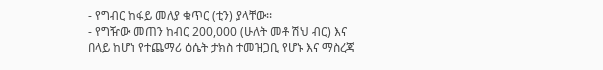- የግብር ከፋይ መለያ ቁጥር (ቲን) ያላቸው፡፡
- የግዥው መጠን ከብር 200,000 (ሁለት መቶ ሽህ ብር) እና በላይ ከሆነ የተጨማሪ ዕሴት ታክስ ተመዝጋቢ የሆኑ እና ማስረጃ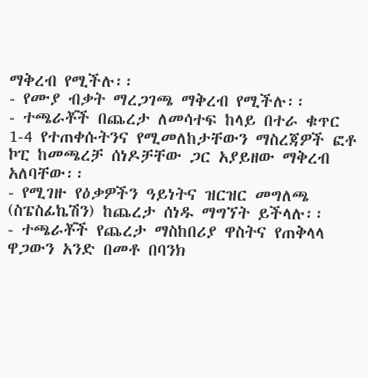ማቅረብ የሚችሉ፡፡
- የሙያ ብቃት ማረጋገጫ ማቅረብ የሚችሉ፡፡
- ተጫራቾች በጨረታ ለመሳተፍ ከላይ በተራ ቁጥር 1-4 የተጠቀሱትንና የሚመለከታቸውን ማስረጃዎች ፎቶ ኮፒ ከመጫረቻ ሰነዶቻቸው ጋር አያይዘው ማቅረብ አለባቸው፡፡
- የሚገዙ የዕቃዎችን ዓይነትና ዝርዝር መግለጫ (ስፔስፊኬሽን) ከጨረታ ሰነዱ ማግኘት ይችላሉ፡፡
- ተጫራቾች የጨረታ ማስከበሪያ ዋስትና የጠቅላላ ዋጋውን አንድ በመቶ በባንክ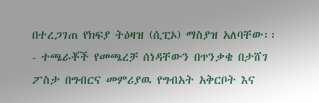በተረጋገጠ የክፍያ ትዕዛዝ (ሲፒኦ) ማስያዝ አለባቸው፡፡
- ተጫራቾች የመጫረቻ ሰነዳቸውን በጥንቃቄ በታሸገ ፖስታ በግብርና መምሪያዉ የግብአት አቅርቦት እና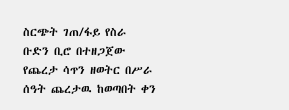ስርጭት ገጠ/ፋይ የስራ ቡድን ቢሮ በተዘጋጀው የጨረታ ሳጥን ዘወትር በሥራ ሰዓት ጨረታዉ ከወጣበት ቀን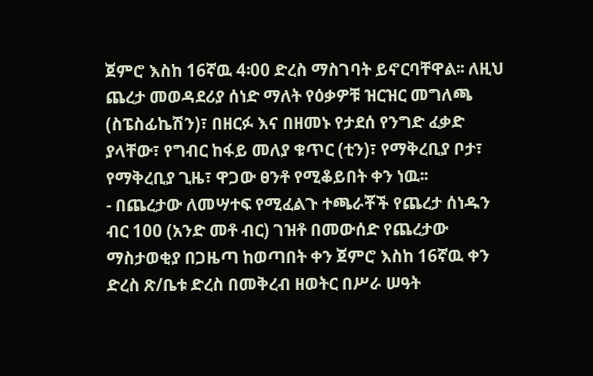ጀምሮ እስከ 16ኛዉ 4፡00 ድረስ ማስገባት ይኖርባቸዋል፡፡ ለዚህ ጨረታ መወዳደሪያ ሰነድ ማለት የዕቃዎቹ ዝርዝር መግለጫ (ስፔስፊኬሽን)፣ በዘርፉ እና በዘመኑ የታደሰ የንግድ ፈቃድ ያላቸው፣ የግብር ከፋይ መለያ ቁጥር (ቲን)፣ የማቅረቢያ ቦታ፣ የማቅረቢያ ጊዜ፣ ዋጋው ፀንቶ የሚቆይበት ቀን ነዉ፡፡
- በጨረታው ለመሣተፍ የሚፈልጉ ተጫራቾች የጨረታ ሰነዱን ብር 100 (አንድ መቶ ብር) ገዝቶ በመውሰድ የጨረታው ማስታወቂያ በጋዜጣ ከወጣበት ቀን ጀምሮ እስከ 16ኛዉ ቀን ድረስ ጽ/ቤቱ ድረስ በመቅረብ ዘወትር በሥራ ሠዓት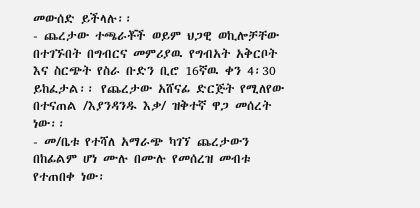መውሰድ ይችላሉ፡፡
- ጨረታው ተጫራቾች ወይም ህጋዊ ወኪሎቻቸው በተገኙበት በግብርና መምሪያዉ የግብአት አቅርቦት እና ስርጭት የስራ ቡድን ቢሮ 16ኛዉ ቀን 4፡30 ይከፈታል፡፡ የጨረታው አሸናፊ ድርጅት የሚለየው በተናጠል /እያንዳንዱ እቃ/ ዝቅተኛ ዋጋ መሰረት ነው፡፡
- መ/ቤቱ የተሻለ አማራጭ ካገኘ ጨረታውን በከፊልም ሆነ ሙሉ በሙሉ የመሰረዝ መብቱ የተጠበቀ ነው፡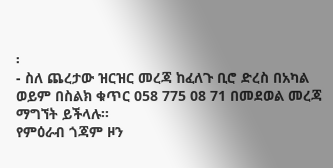፡
- ስለ ጨረታው ዝርዝር መረጃ ከፈለጉ ቢሮ ድረስ በአካል ወይም በስልክ ቁጥር 058 775 08 71 በመደወል መረጃ ማግኘት ይችላሉ፡፡
የምዕራብ ጎጃም ዞን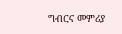ግብርና መምሪያ